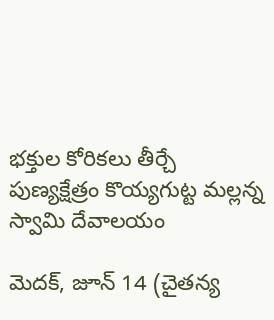భక్తుల కోరికలు తీర్చే పుణ్యక్షేత్రం కొయ్యగుట్ట మల్లన్న స్వామి దేవాలయం

మెదక్, జూన్ 14 (చైతన్య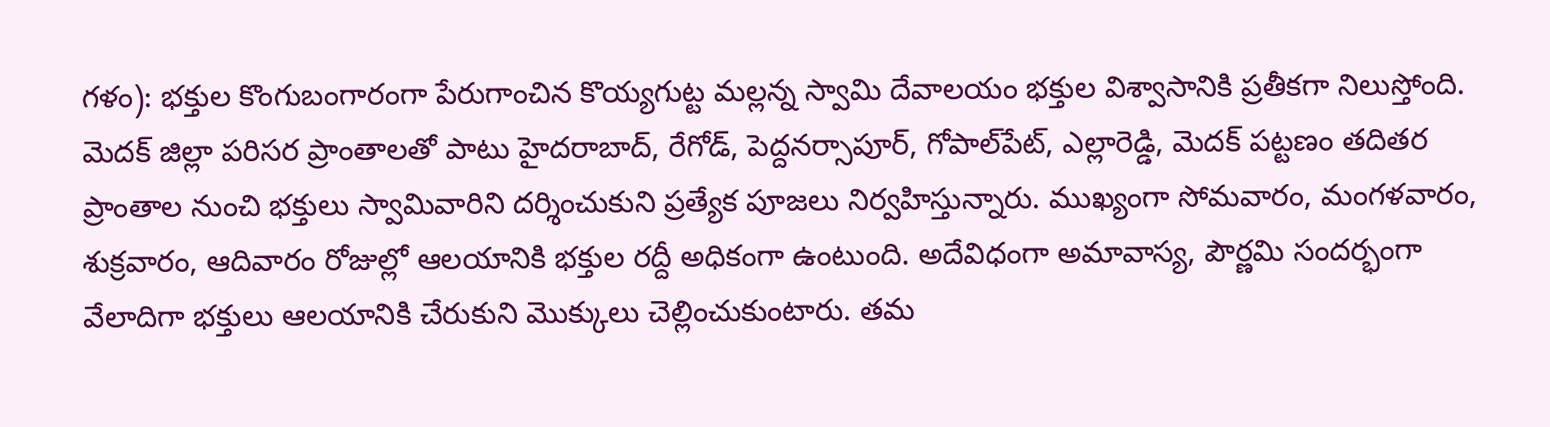గళం): భక్తుల కొంగుబంగారంగా పేరుగాంచిన కొయ్యగుట్ట మల్లన్న స్వామి దేవాలయం భక్తుల విశ్వాసానికి ప్రతీకగా నిలుస్తోంది. మెదక్ జిల్లా పరిసర ప్రాంతాలతో పాటు హైదరాబాద్, రేగోడ్, పెద్దనర్సాపూర్, గోపాల్‌పేట్, ఎల్లారెడ్డి, మెదక్ పట్టణం తదితర ప్రాంతాల నుంచి భక్తులు స్వామివారిని దర్శించుకుని ప్రత్యేక పూజలు నిర్వహిస్తున్నారు. ముఖ్యంగా సోమవారం, మంగళవారం, శుక్రవారం, ఆదివారం రోజుల్లో ఆలయానికి భక్తుల రద్దీ అధికంగా ఉంటుంది. అదేవిధంగా అమావాస్య, పౌర్ణమి సందర్భంగా వేలాదిగా భక్తులు ఆలయానికి చేరుకుని మొక్కులు చెల్లించుకుంటారు. తమ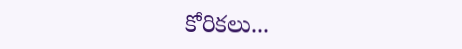కోరికలు...